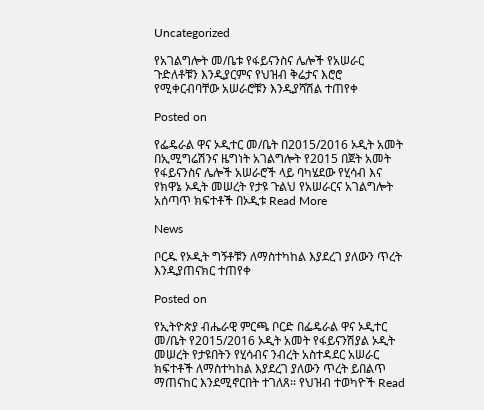Uncategorized

የአገልግሎት መ/ቤቱ የፋይናንስና ሌሎች የአሠራር ጉድለቶቹን እንዲያርምና የህዝብ ቅሬታና እሮሮ የሚቀርብባቸው አሠራሮቹን እንዲያሻሽል ተጠየቀ

Posted on

የፌዴራል ዋና ኦዲተር መ/ቤት በ2015/2016 ኦዲት አመት በኢሚግሬሽንና ዜግነት አገልግሎት የ2015 በጀት አመት የፋይናንስና ሌሎች አሠራሮች ላይ ባካሄደው የሂሳብ እና የክዋኔ ኦዲት መሠረት የታዩ ጉልህ የአሠራርና አገልግሎት አሰጣጥ ክፍተቶች በኦዲቱ Read More

News

ቦርዱ የኦዲት ግኝቶቹን ለማስተካከል እያደረገ ያለውን ጥረት እንዲያጠናክር ተጠየቀ

Posted on

የኢትዮጵያ ብሔራዊ ምርጫ ቦርድ በፌዴራል ዋና ኦዲተር መ/ቤት የ2015/2016 ኦዲት አመት የፋይናንሽያል ኦዲት መሠረት የታዩበትን የሂሳብና ንብረት አስተዳደር አሠራር ክፍተቶች ለማስተካከል እያደረገ ያለውን ጥረት ይበልጥ ማጠናከር እንደሚኖርበት ተገለጸ፡፡ የህዝብ ተወካዮች Read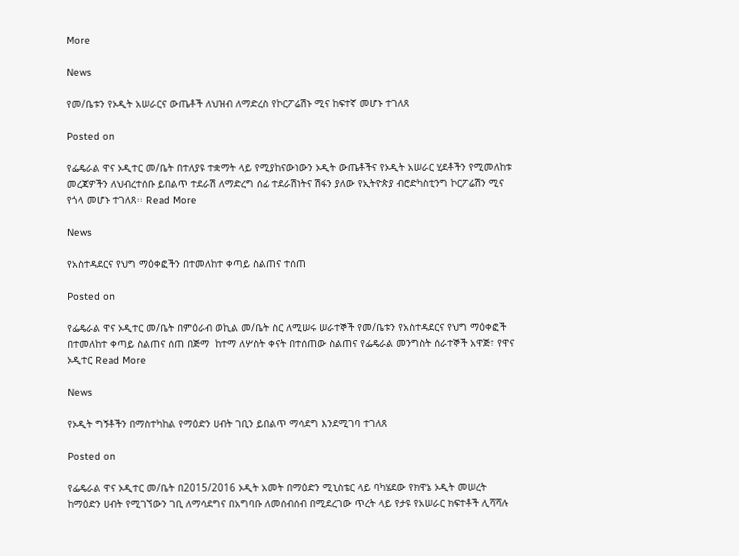More

News

የመ/ቤቱን የኦዲት አሠራርና ውጤቶች ለህዝብ ለማድረስ የኮርፖሬሽኑ ሚና ከፍተኛ መሆኑ ተገለጸ

Posted on

የፌዴራል ዋና ኦዲተር መ/ቤት በተለያዩ ተቋማት ላይ የሚያከናውነውን ኦዲት ውጤቶችና የኦዲት አሠራር ሂደቶችን የሚመለከቱ መረጃዎችን ለህብረተሰቡ ይበልጥ ተደራሽ ለማድረግ ሰፊ ተደራሽነትና ሽፋን ያለው የኢትዮጵያ ብሮድካስቲንግ ኮርፖሬሽን ሚና የጎላ መሆኑ ተገለጸ፡፡ Read More

News

የአስተዳደርና የህግ ማዕቀፎችን በተመለከተ ቀጣይ ስልጠና ተሰጠ

Posted on

የፌዴራል ዋና ኦዲተር መ/ቤት በምዕራብ ወኪል መ/ቤት ስር ለሚሠሩ ሠራተኞች የመ/ቤቱን የአስተዳደርና የህግ ማዕቀፎች በተመለከተ ቀጣይ ስልጠና ሰጠ በጅማ  ከተማ ለሦስት ቀናት በተሰጠው ስልጠና የፌዴራል መንግስት ሰራተኞች አዋጅ፣ የዋና ኦዲተር Read More

News

የኦዲት ግኝቶችን በማስተካከል የማዕድን ሀብት ገቢን ይበልጥ ማሳደግ እንደሚገባ ተገለጸ

Posted on

የፌዴራል ዋና ኦዲተር መ/ቤት በ2015/2016 ኦዲት አመት በማዕድን ሚኒስቴር ላይ ባካሄደው የክዋኔ ኦዲት መሠረት ከማዕድን ሀብት የሚገኘውን ገቢ ለማሳደግና በአግባቡ ለመሰብሰብ በሚደረገው ጥረት ላይ የታዩ የአሠራር ክፍተቶች ሊሻሻሉ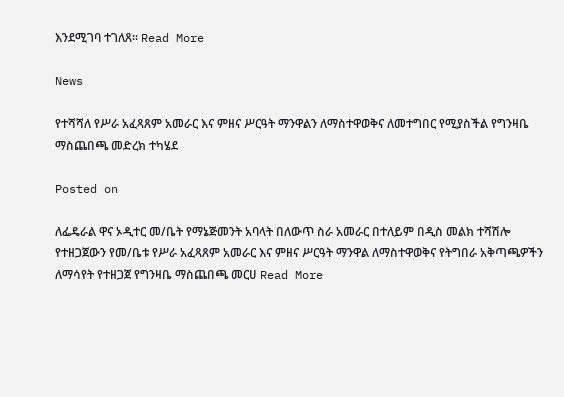እንደሚገባ ተገለጸ፡፡ Read More

News

የተሻሻለ የሥራ አፈጻጸም አመራር እና ምዘና ሥርዓት ማንዋልን ለማስተዋወቅና ለመተግበር የሚያስችል የግንዛቤ ማስጨበጫ መድረክ ተካሄደ

Posted on

ለፌዴራል ዋና ኦዲተር መ/ቤት የማኔጅመንት አባላት በለውጥ ስራ አመራር በተለይም በዲስ መልክ ተሻሽሎ የተዘጋጀውን የመ/ቤቱ የሥራ አፈጻጸም አመራር እና ምዘና ሥርዓት ማንዋል ለማስተዋወቅና የትግበራ አቅጣጫዎችን ለማሳየት የተዘጋጀ የግንዛቤ ማስጨበጫ መርሀ Read More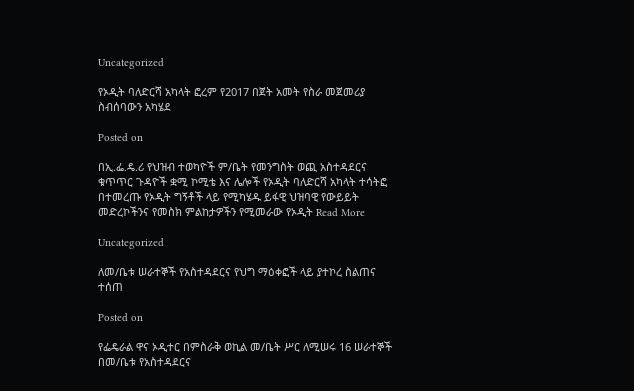Uncategorized

የኦዲት ባለድርሻ አካላት ፎረም የ2017 በጀት አመት የስራ መጀመሪያ ስብሰባውን አካሄደ

Posted on

በኢ.ፌ.ዴ.ሪ የህዝብ ተወካዮች ም/ቤት የመንግስት ወጪ አስተዳደርና ቁጥጥር ጉዳዮች ቋሚ ኮሚቴ እና ሌሎች የኦዲት ባለድርሻ አካላት ተሳትፎ በተመረጡ የኦዲት ግኝቶች ላይ የሚካሄዱ ይፋዊ ህዝባዊ የውይይት መድረኮችንና የመስክ ምልከታዎችን የሚመራው የኦዲት Read More

Uncategorized

ለመ/ቤቱ ሠራተኞች የአስተዳደርና የህግ ማዕቀፎች ላይ ያተኮረ ስልጠና ተሰጠ

Posted on

የፌዴራል ዋና ኦዲተር በምስራቅ ወኪል መ/ቤት ሥር ለሚሠሩ 16 ሠራተኞች በመ/ቤቱ የአስተዳደርና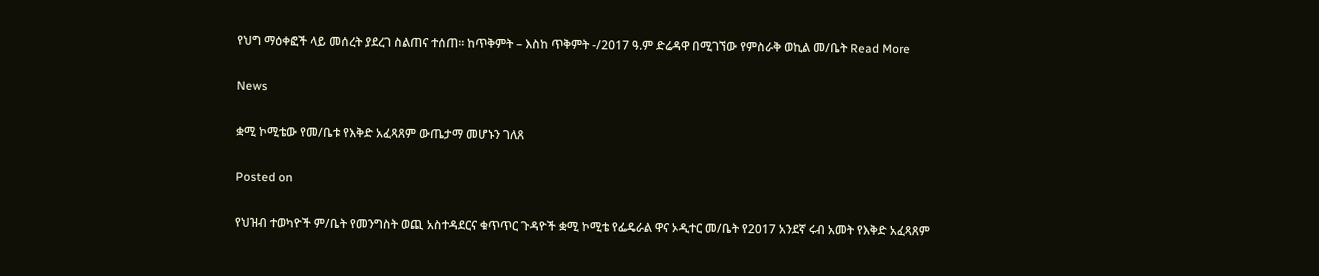የህግ ማዕቀፎች ላይ መሰረት ያደረገ ስልጠና ተሰጠ፡፡ ከጥቅምት – እስከ ጥቅምት -/2017 ዓ.ም ድሬዳዋ በሚገኘው የምስራቅ ወኪል መ/ቤት Read More

News

ቋሚ ኮሚቴው የመ/ቤቱ የእቅድ አፈጻጸም ውጤታማ መሆኑን ገለጸ

Posted on

የህዝብ ተወካዮች ም/ቤት የመንግስት ወጪ አስተዳደርና ቁጥጥር ጉዳዮች ቋሚ ኮሚቴ የፌዴራል ዋና ኦዲተር መ/ቤት የ2017 አንደኛ ሩብ አመት የእቅድ አፈጻጸም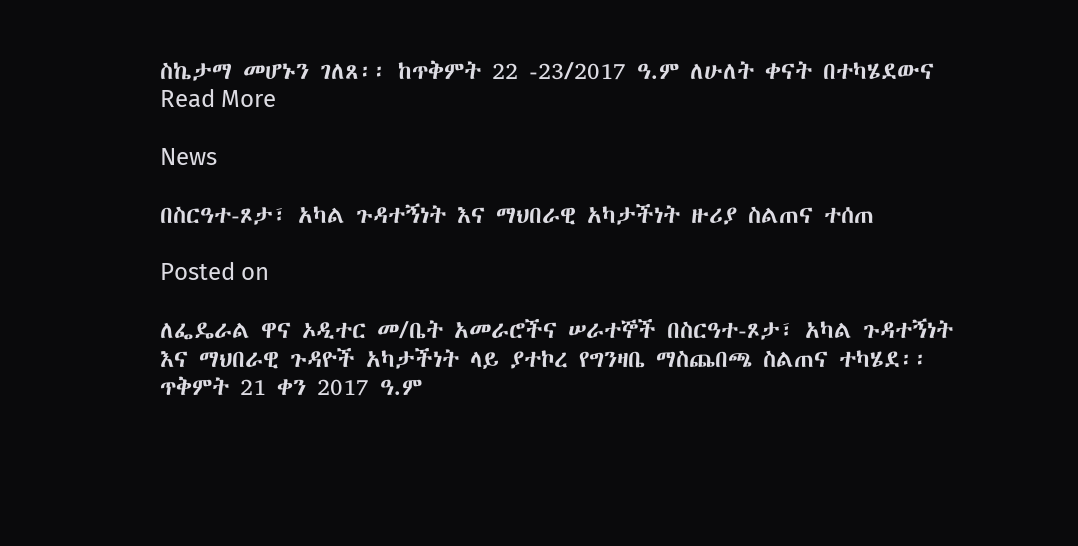ስኬታማ መሆኑን ገለጸ፡፡ ከጥቅምት 22 -23/2017 ዓ.ም ለሁለት ቀናት በተካሄደውና Read More

News

በስርዓተ-ጾታ፣ አካል ጉዳተኝነት እና ማህበራዊ አካታችነት ዙሪያ ስልጠና ተሰጠ

Posted on

ለፌዴራል ዋና ኦዲተር መ/ቤት አመራሮችና ሠራተኞች በስርዓተ-ጾታ፣ አካል ጉዳተኝነት እና ማህበራዊ ጉዳዮች አካታችነት ላይ ያተኮረ የግንዛቤ ማስጨበጫ ስልጠና ተካሄደ፡፡ ጥቅምት 21 ቀን 2017 ዓ.ም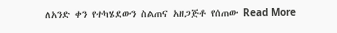ለአንድ ቀን የተካሄደውን ስልጠና አዘጋጅቶ የሰጠው Read More